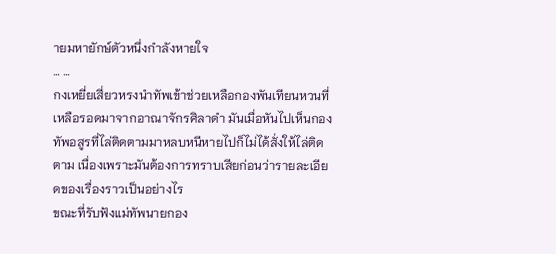ายมหายักษ์ตัวหนึ่งกำลังหายใจ
… …
กงเหยี่ยเสี่ยวหรงนำทัพเข้าช่วยเหลือกองพันเทียนหวนที่เหลือรอดมาจากอาณาจักรศิลาดำ มันเมื่อหันไปเห็นกองทัพอสูรที่ไล่ติดตามมาหลบหนีหายไปก็ไม่ได้สั่งให้ไล่ติดตาม เนื่องเพราะมันต้องการทราบเสียก่อนว่ารายละเอียดของเรื่องราวเป็นอย่างไร
ขณะที่รับฟังแม่ทัพนายกอง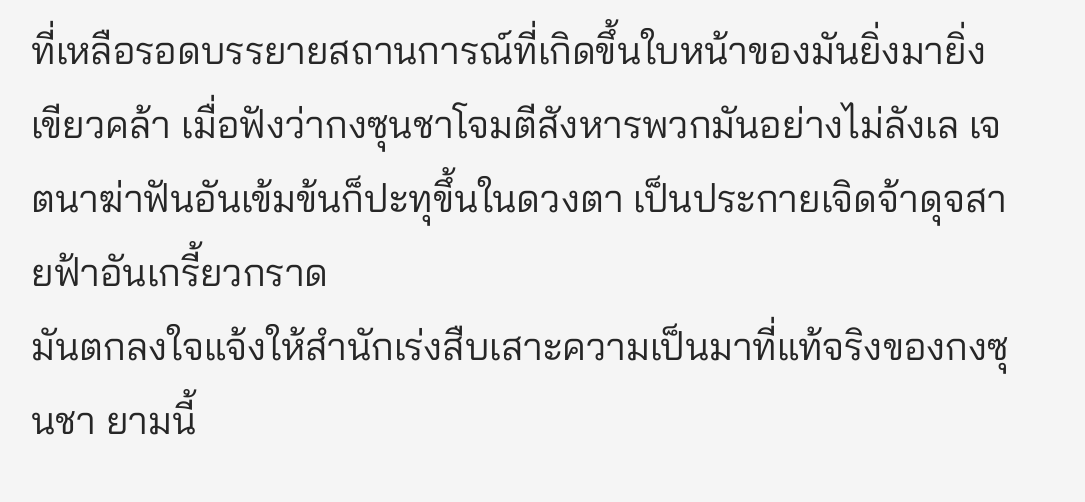ที่เหลือรอดบรรยายสถานการณ์ที่เกิดขึ้นใบหน้าของมันยิ่งมายิ่งเขียวคล้า เมื่อฟังว่ากงซุนชาโจมตีสังหารพวกมันอย่างไม่ลังเล เจตนาฆ่าฟันอันเข้มข้นก็ปะทุขึ้นในดวงตา เป็นประกายเจิดจ้าดุจสายฟ้าอันเกรี้ยวกราด
มันตกลงใจแจ้งให้สำนักเร่งสืบเสาะความเป็นมาที่แท้จริงของกงซุนชา ยามนี้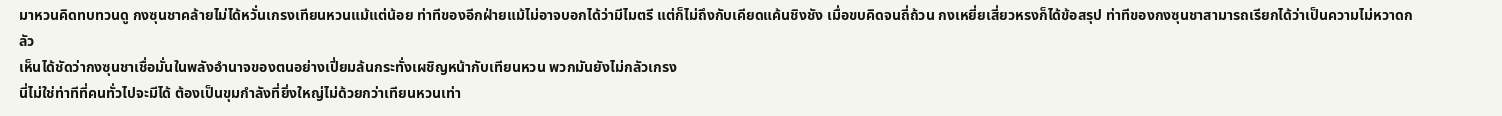มาหวนคิดทบทวนดู กงซุนชาคล้ายไม่ได้หวั่นเกรงเทียนหวนแม้แต่น้อย ท่าทีของอีกฝ่ายแม้ไม่อาจบอกได้ว่ามีไมตรี แต่ก็ไม่ถึงกับเคียดแค้นชิงชัง เมื่อขบคิดจนถี่ถ้วน กงเหยี่ยเสี่ยวหรงก็ได้ข้อสรุป ท่าทีของกงซุนชาสามารถเรียกได้ว่าเป็นความไม่หวาดกลัว
เห็นได้ชัดว่ากงซุนชาเชื่อมั่นในพลังอำนาจของตนอย่างเปี่ยมล้นกระทั่งเผชิญหน้ากับเทียนหวน พวกมันยังไม่กลัวเกรง
นี่ไม่ใช่ท่าทีที่คนทั่วไปจะมีได้ ต้องเป็นขุมกำลังที่ยิ่งใหญ่ไม่ด้วยกว่าเทียนหวนเท่า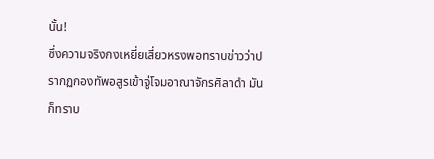นั้น!
ซึ่งความจริงกงเหยี่ยเสี่ยวหรงพอทราบข่าวว่าปรากฏกองทัพอสูรเข้าจู่โจมอาณาจักรศิลาดำ มันก็ทราบ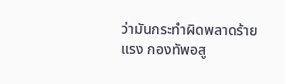ว่ามันกระทำผิดพลาดร้ายแรง กองทัพอสู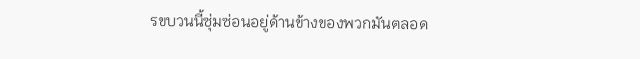รขบวนนี้ซุ่มซ่อนอยู่ด้านข้างของพวกมันตลอด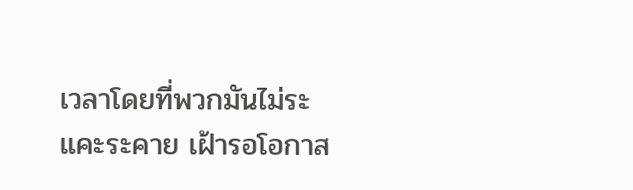เวลาโดยที่พวกมันไม่ระแคะระคาย เฝ้ารอโอกาส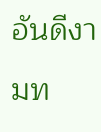อันดีงามท